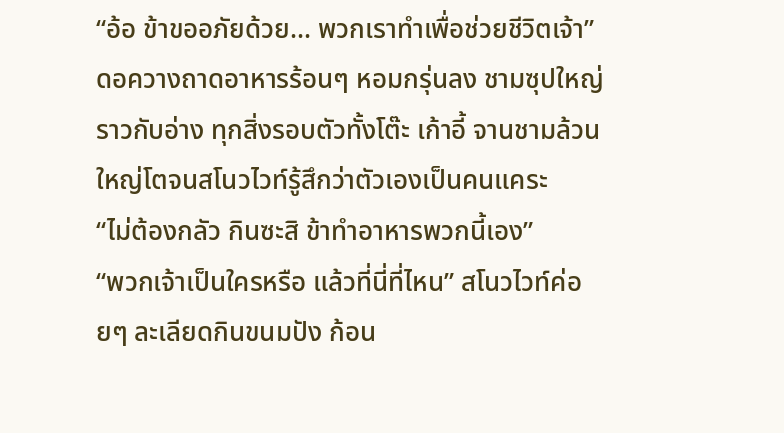“อ้อ ข้าขออภัยด้วย... พวกเราทำเพื่อช่วยชีวิตเจ้า”
ดอควางถาดอาหารร้อนๆ หอมกรุ่นลง ชามซุปใหญ่ราวกับอ่าง ทุกสิ่งรอบตัวทั้งโต๊ะ เก้าอี้ จานชามล้วนใหญ่โตจนสโนวไวท์รู้สึกว่าตัวเองเป็นคนแคระ
“ไม่ต้องกลัว กินซะสิ ข้าทำอาหารพวกนี้เอง”
“พวกเจ้าเป็นใครหรือ แล้วที่นี่ที่ไหน” สโนวไวท์ค่อยๆ ละเลียดกินขนมปัง ก้อน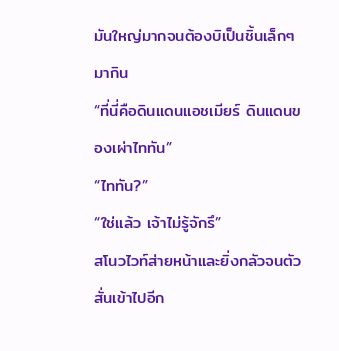มันใหญ่มากจนต้องบิเป็นชิ้นเล็กๆ มากิน
“ที่นี่คือดินแดนแอชเมียร์ ดินแดนของเผ่าไททัน”
“ไททัน?”
“ใช่แล้ว เจ้าไม่รู้จักรึ”
สโนวไวท์ส่ายหน้าและยิ่งกลัวจนตัวสั่นเข้าไปอีก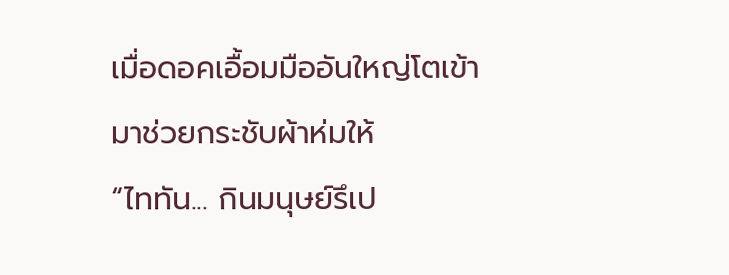เมื่อดอคเอื้อมมืออันใหญ่โตเข้ามาช่วยกระชับผ้าห่มให้
“ไททัน... กินมนุษย์รึเป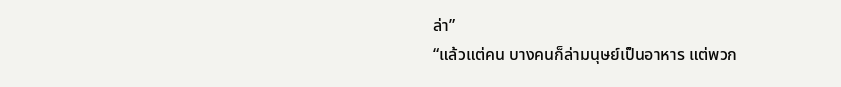ล่า”
“แล้วแต่คน บางคนก็ล่ามนุษย์เป็นอาหาร แต่พวก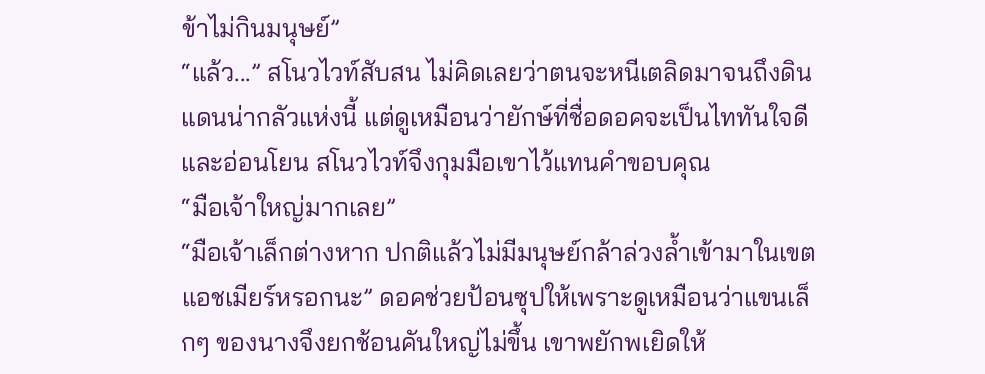ข้าไม่กินมนุษย์”
“แล้ว...” สโนวไวท์สับสน ไม่คิดเลยว่าตนจะหนีเตลิดมาจนถึงดินแดนน่ากลัวแห่งนี้ แต่ดูเหมือนว่ายักษ์ที่ชื่อดอคจะเป็นไททันใจดีและอ่อนโยน สโนวไวท์จึงกุมมือเขาไว้แทนคำขอบคุณ
“มือเจ้าใหญ่มากเลย”
“มือเจ้าเล็กต่างหาก ปกติแล้วไม่มีมนุษย์กล้าล่วงล้ำเข้ามาในเขตแอชเมียร์หรอกนะ” ดอคช่วยป้อนซุปให้เพราะดูเหมือนว่าแขนเล็กๆ ของนางจึงยกช้อนคันใหญ่ไม่ขึ้น เขาพยักพเยิดให้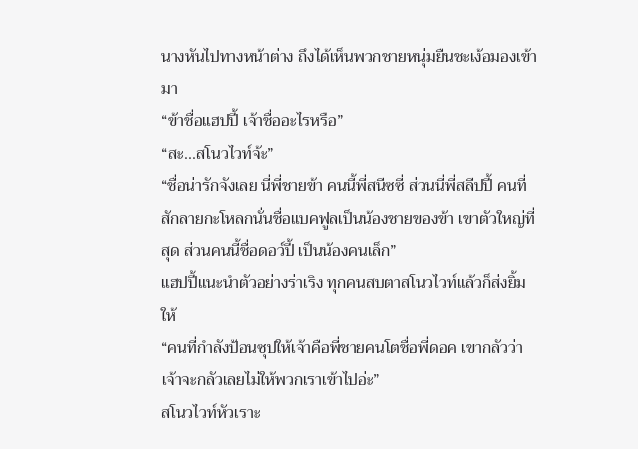นางหันไปทางหน้าต่าง ถึงได้เห็นพวกชายหนุ่มยืนชะเง้อมองเข้ามา
“ข้าชื่อแฮปปี้ เจ้าชื่ออะไรหรือ”
“สะ...สโนวไวท์จ้ะ”
“ชื่อน่ารักจังเลย นี่พี่ชายข้า คนนี้พี่สนีซซี่ ส่วนนี่พี่สลีปปี้ คนที่สักลายกะโหลกนั่นชื่อแบคฟูลเป็นน้องชายของข้า เขาตัวใหญ่ที่สุด ส่วนคนนี้ชื่อดอว์ปี้ เป็นน้องคนเล็ก”
แฮปปี้แนะนำตัวอย่างร่าเริง ทุกคนสบตาสโนวไวท์แล้วก็ส่งยิ้มให้
“คนที่กำลังป้อนซุปให้เจ้าคือพี่ชายคนโตชื่อพี่ดอค เขากลัวว่าเจ้าจะกลัวเลยไม่ให้พวกเราเข้าไปอ่ะ”
สโนวไวท์หัวเราะ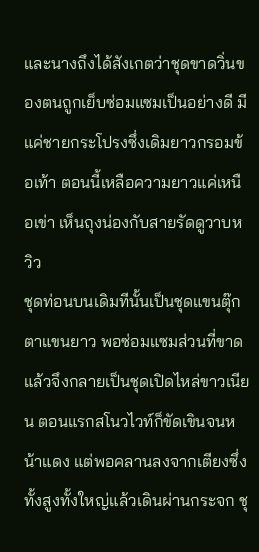และนางถึงได้สังเกตว่าชุดขาดวิ่นของตนถูกเย็บซ่อมแซมเป็นอย่างดี มีแค่ชายกระโปรงซึ่งเดิมยาวกรอมข้อเท้า ตอนนี้เหลือความยาวแค่เหนือเข่า เห็นถุงน่องกับสายรัดดูวาบหวิว
ชุดท่อนบนเดิมทีนั้นเป็นชุดแขนตุ๊กตาแขนยาว พอซ่อมแซมส่วนที่ขาดแล้วจึงกลายเป็นชุดเปิดไหล่ขาวเนียน ตอนแรกสโนวไวท์ก็ขัดเขินจนหน้าแดง แต่พอคลานลงจากเตียงซึ่งทั้งสูงทั้งใหญ่แล้วเดินผ่านกระจก ชุ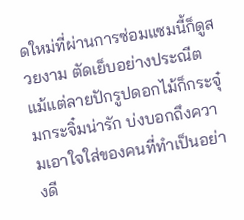ดใหม่ที่ผ่านการซ่อมแซมนี้ก็ดูสวยงาม ตัดเย็บอย่างประณีต แม้แต่ลายปักรูปดอกไม้ก็กระจุ๋มกระจิ๋มน่ารัก บ่งบอกถึงความเอาใจใส่ของคนที่ทำเป็นอย่างดี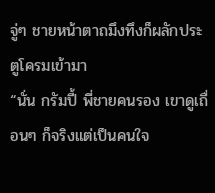จู่ๆ ชายหน้าตาถมึงทึงก็ผลักประตูโครมเข้ามา
“นั่น กรัมปี้ พี่ชายคนรอง เขาดูเถื่อนๆ ก็จริงแต่เป็นคนใจ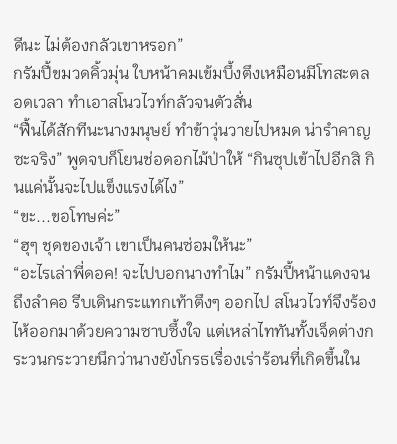ดีนะ ไม่ต้องกลัวเขาหรอก”
กรัมปี้ขมวดคิ้วมุ่น ใบหน้าคมเข้มบึ้งตึงเหมือนมีโทสะตลอดเวลา ทำเอาสโนวไวท์กลัวจนตัวสั่น
“ฟื้นได้สักทีนะนางมนุษย์ ทำข้าวุ่นวายไปหมด น่ารำคาญซะจริง” พูดจบก็โยนช่อดอกไม้ป่าให้ “กินซุปเข้าไปอีกสิ กินแค่นั้นจะไปแข็งแรงได้ไง”
“ขะ...ขอโทษค่ะ”
“ฮุๆ ชุดของเจ้า เขาเป็นคนซ่อมให้นะ”
“อะไรเล่าพี่ดอค! จะไปบอกนางทำไม” กรัมปี้หน้าแดงจนถึงลำคอ รีบเดินกระแทกเท้าตึงๆ ออกไป สโนวไวท์จึงร้องไห้ออกมาด้วยความซาบซึ้งใจ แต่เหล่าไททันทั้งเจ็ดต่างกระวนกระวายนึกว่านางยังโกรธเรื่องเร่าร้อนที่เกิดขึ้นใน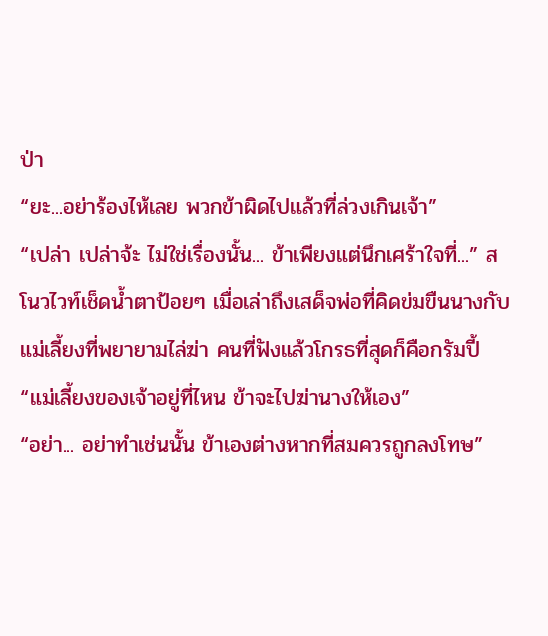ป่า
“ยะ...อย่าร้องไห้เลย พวกข้าผิดไปแล้วที่ล่วงเกินเจ้า”
“เปล่า เปล่าจ้ะ ไม่ใช่เรื่องนั้น... ข้าเพียงแต่นึกเศร้าใจที่...” สโนวไวท์เช็ดน้ำตาป้อยๆ เมื่อเล่าถึงเสด็จพ่อที่คิดข่มขืนนางกับแม่เลี้ยงที่พยายามไล่ฆ่า คนที่ฟังแล้วโกรธที่สุดก็คือกรัมปี้
“แม่เลี้ยงของเจ้าอยู่ที่ไหน ข้าจะไปฆ่านางให้เอง”
“อย่า... อย่าทำเช่นนั้น ข้าเองต่างหากที่สมควรถูกลงโทษ”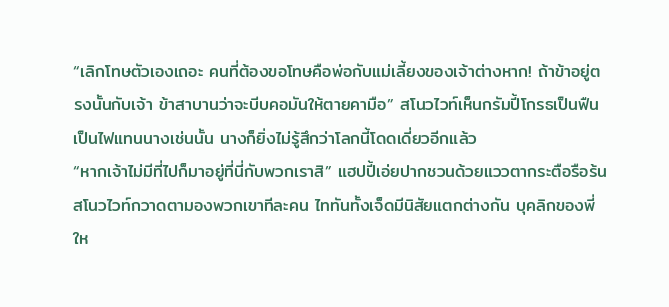“เลิกโทษตัวเองเถอะ คนที่ต้องขอโทษคือพ่อกับแม่เลี้ยงของเจ้าต่างหาก! ถ้าข้าอยู่ตรงนั้นกับเจ้า ข้าสาบานว่าจะบีบคอมันให้ตายคามือ” สโนวไวท์เห็นกรัมปี้โกรธเป็นฟืนเป็นไฟแทนนางเช่นนั้น นางก็ยิ่งไม่รู้สึกว่าโลกนี้โดดเดี่ยวอีกแล้ว
“หากเจ้าไม่มีที่ไปก็มาอยู่ที่นี่กับพวกเราสิ” แฮปปี้เอ่ยปากชวนด้วยแววตากระตือรือร้น
สโนวไวท์กวาดตามองพวกเขาทีละคน ไททันทั้งเจ็ดมีนิสัยแตกต่างกัน บุคลิกของพี่ให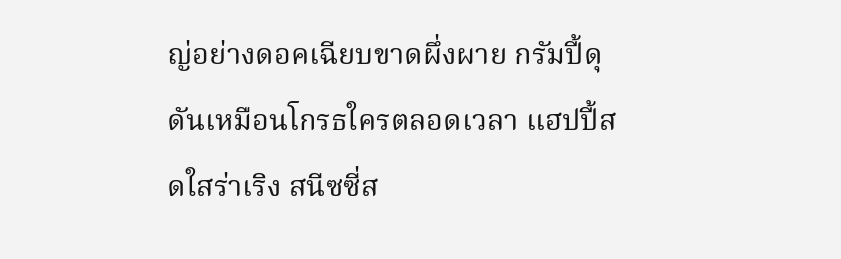ญ่อย่างดอคเฉียบขาดผึ่งผาย กรัมปี้ดุดันเหมือนโกรธใครตลอดเวลา แฮปปี้สดใสร่าเริง สนีซซี่ส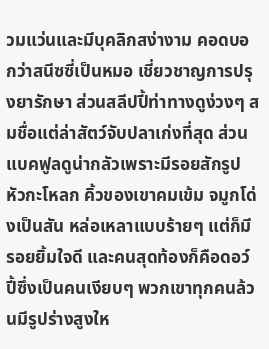วมแว่นและมีบุคลิกสง่างาม คอดบอกว่าสนีซซี่เป็นหมอ เชี่ยวชาญการปรุงยารักษา ส่วนสลีปปี้ท่าทางดูง่วงๆ สมชื่อแต่ล่าสัตว์จับปลาเก่งที่สุด ส่วนแบคฟูลดูน่ากลัวเพราะมีรอยสักรูปหัวกะโหลก คิ้วของเขาคมเข้ม จมูกโด่งเป็นสัน หล่อเหลาแบบร้ายๆ แต่ก็มีรอยยิ้มใจดี และคนสุดท้องก็คือดอว์ปี้ซึ่งเป็นคนเงียบๆ พวกเขาทุกคนล้วนมีรูปร่างสูงให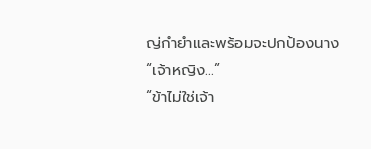ญ่กำยำและพร้อมจะปกป้องนาง
“เจ้าหญิง...”
“ข้าไม่ใช่เจ้า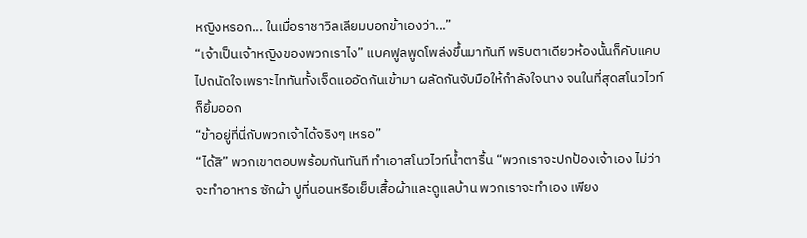หญิงหรอก... ในเมื่อราชาวิลเลียมบอกข้าเองว่า...”
“เจ้าเป็นเจ้าหญิงของพวกเราไง” แบคฟูลพูดโพล่งขึ้นมาทันที พริบตาเดียวห้องนั้นก็คับแคบไปถนัดใจเพราะไททันทั้งเจ็ดแออัดกันเข้ามา ผลัดกันจับมือให้กำลังใจนาง จนในที่สุดสโนวไวท์ก็ยิ้มออก
“ข้าอยู่ที่นี่กับพวกเจ้าได้จริงๆ เหรอ”
“ได้สิ” พวกเขาตอบพร้อมกันทันที ทำเอาสโนวไวท์น้ำตารื้น “พวกเราจะปกป้องเจ้าเอง ไม่ว่าจะทำอาหาร ซักผ้า ปูที่นอนหรือเย็บเสื้อผ้าและดูแลบ้าน พวกเราจะทำเอง เพียง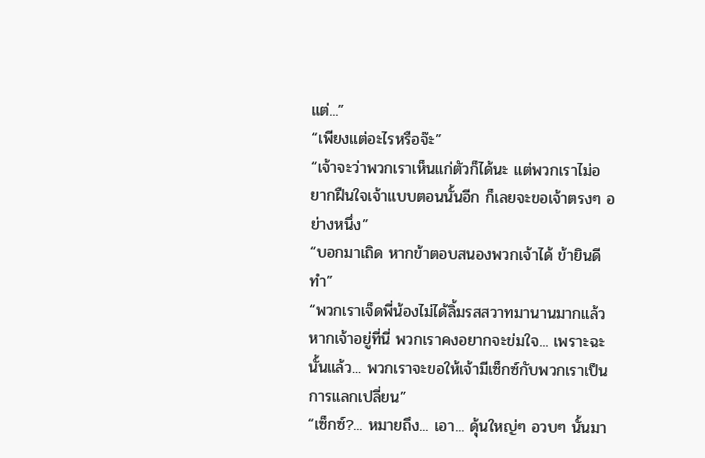แต่...”
“เพียงแต่อะไรหรือจ๊ะ”
“เจ้าจะว่าพวกเราเห็นแก่ตัวก็ได้นะ แต่พวกเราไม่อยากฝืนใจเจ้าแบบตอนนั้นอีก ก็เลยจะขอเจ้าตรงๆ อย่างหนึ่ง”
“บอกมาเถิด หากข้าตอบสนองพวกเจ้าได้ ข้ายินดีทำ”
“พวกเราเจ็ดพี่น้องไม่ได้ลิ้มรสสวาทมานานมากแล้ว หากเจ้าอยู่ที่นี่ พวกเราคงอยากจะข่มใจ... เพราะฉะนั้นแล้ว... พวกเราจะขอให้เจ้ามีเซ็กซ์กับพวกเราเป็นการแลกเปลี่ยน”
“เซ็กซ์?... หมายถึง... เอา... ดุ้นใหญ่ๆ อวบๆ นั้นมา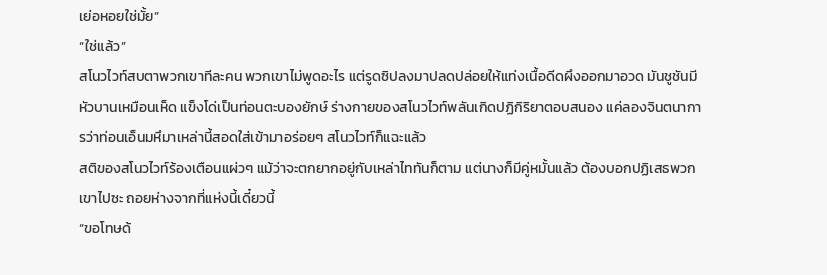เย่อหอยใช่มั้ย”
“ใช่แล้ว”
สโนวไวท์สบตาพวกเขาทีละคน พวกเขาไม่พูดอะไร แต่รูดซิปลงมาปลดปล่อยให้แท่งเนื้อดีดผึงออกมาอวด มันชูชันมีหัวบานเหมือนเห็ด แข็งโด่เป็นท่อนตะบองยักษ์ ร่างกายของสโนวไวท์พลันเกิดปฏิกิริยาตอบสนอง แค่ลองจินตนาการว่าท่อนเอ็นมหึมาเหล่านี้สอดใส่เข้ามาอร่อยๆ สโนวไวท์ก็แฉะแล้ว
สติของสโนวไวท์ร้องเตือนแผ่วๆ แม้ว่าจะตกยากอยู่กับเหล่าไททันก็ตาม แต่นางก็มีคู่หมั้นแล้ว ต้องบอกปฏิเสธพวกเขาไปซะ ถอยห่างจากที่แห่งนี้เดี๋ยวนี้
“ขอโทษด้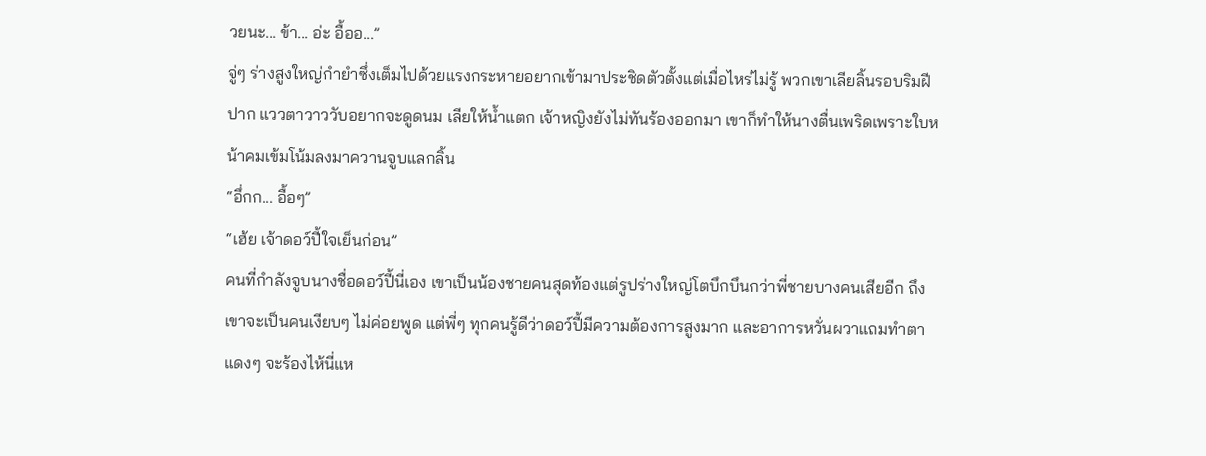วยนะ... ข้า... อ่ะ อื้ออ...”
จู่ๆ ร่างสูงใหญ่กำยำซึ่งเต็มไปด้วยแรงกระหายอยากเข้ามาประชิดตัวตั้งแต่เมื่อไหร่ไม่รู้ พวกเขาเลียลิ้นรอบริมฝีปาก แววตาวาววับอยากจะดูดนม เลียให้น้ำแตก เจ้าหญิงยังไม่ทันร้องออกมา เขาก็ทำให้นางตื่นเพริดเพราะใบหน้าคมเข้มโน้มลงมาควานจูบแลกลิ้น
“อึ่กก... อื้อๆ”
“เฮ้ย เจ้าดอว์ปี้ใจเย็นก่อน”
คนที่กำลังจูบนางชื่อดอว์ปี้นี่เอง เขาเป็นน้องชายคนสุดท้องแต่รูปร่างใหญ่โตบึกบึนกว่าพี่ชายบางคนเสียอีก ถึงเขาจะเป็นคนเงียบๆ ไม่ค่อยพูด แต่พี่ๆ ทุกคนรู้ดีว่าดอว์ปี้มีความต้องการสูงมาก และอาการหวั่นผวาแถมทำตาแดงๆ จะร้องไห้นี่แห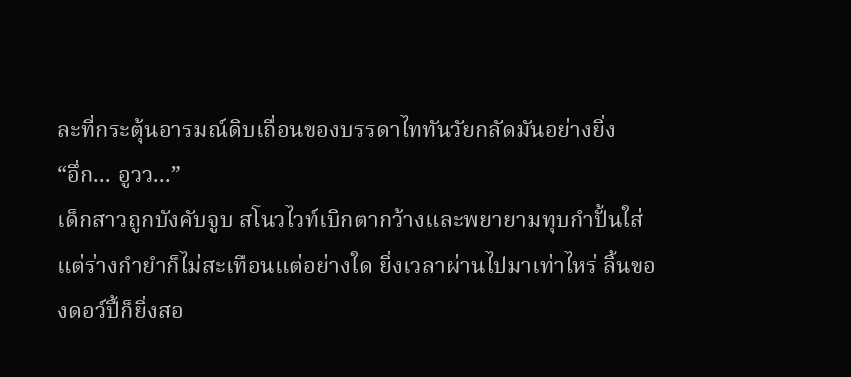ละที่กระตุ้นอารมณ์ดิบเถื่อนของบรรดาไททันวัยกลัดมันอย่างยิ่ง
“อึ่ก... อูวว...”
เด็กสาวถูกบังคับจูบ สโนวไวท์เบิกตากว้างและพยายามทุบกำปั้นใส่ แต่ร่างกำยำก็ไม่สะเทือนแต่อย่างใด ยิ่งเวลาผ่านไปมาเท่าไหร่ ลิ้นของดอว์ปี้ก็ยิ่งสอ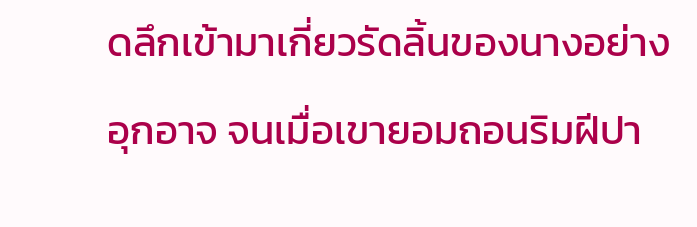ดลึกเข้ามาเกี่ยวรัดลิ้นของนางอย่างอุกอาจ จนเมื่อเขายอมถอนริมฝีปา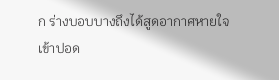ก ร่างบอบบางถึงได้สูดอากาศหายใจเข้าปอด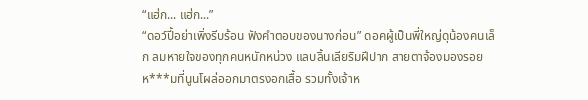“แฮ่ก... แฮ่ก...”
“ดอว์ปี้อย่าเพิ่งรีบร้อน ฟังคำตอบของนางก่อน” ดอคผู้เป็นพี่ใหญ่ดุน้องคนเล็ก ลมหายใจของทุกคนหนักหน่วง แลบลิ้นเลียริมฝีปาก สายตาจ้องมองรอยห***มที่นูนโผล่ออกมาตรงอกเสื้อ รวมทั้งเจ้าห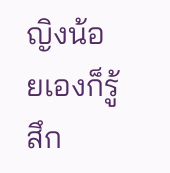ญิงน้อยเองก็รู้สึก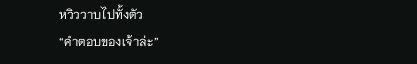หวิววาบไปทั้งตัว
“คำตอบของเจ้าล่ะ”